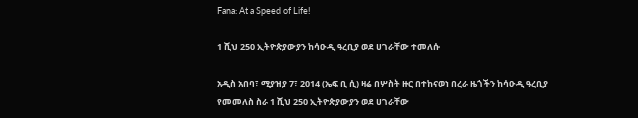Fana: At a Speed of Life!

1 ሺህ 250 ኢትዮጵያውያን ከሳዑዲ ዓረቢያ ወደ ሀገራቸው ተመለሱ

አዲስ አበባ፣ ሚያዝያ 7፣ 2014 (ኤፍ ቢ ሲ) ዛሬ በሦስት ዙር በተከናወነ በረራ ዜጎችን ከሳዑዲ ዓረቢያ የመመለስ ስራ 1 ሺህ 250 ኢትዮጵያውያን ወደ ሀገራቸው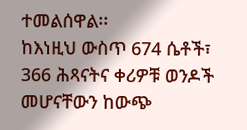ተመልሰዋል፡፡
ከእነዚህ ውስጥ 674 ሴቶች፣ 366 ሕጻናትና ቀሪዎቹ ወንዶች መሆናቸውን ከውጭ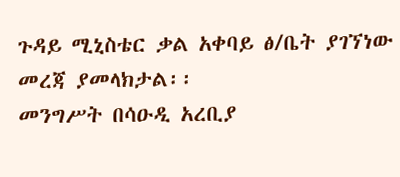ጉዳይ ሚኒስቴር ቃል አቀባይ ፅ/ቤት ያገኘነው መረጃ ያመላክታል፡፡
መንግሥት በሳዑዲ አረቢያ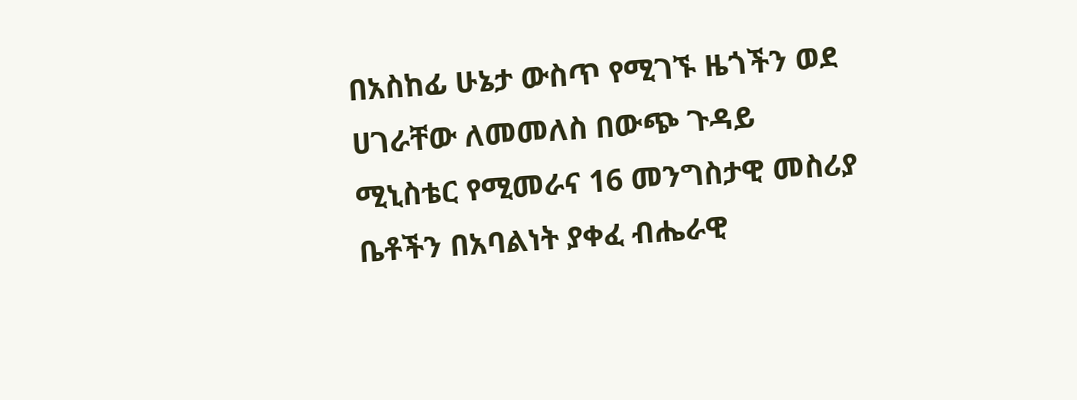በአስከፊ ሁኔታ ውስጥ የሚገኙ ዜጎችን ወደ ሀገራቸው ለመመለስ በውጭ ጉዳይ ሚኒስቴር የሚመራና 16 መንግስታዊ መስሪያ ቤቶችን በአባልነት ያቀፈ ብሔራዊ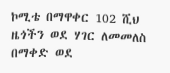ኮሚቴ በማዋቀር 102 ሺህ ዜጎችን ወደ ሃገር ለመመለስ በማቀድ ወደ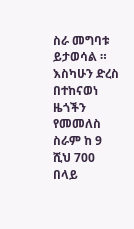ስራ መግባቱ ይታወሳል ።
እስካሁን ድረስ በተከናወነ ዜጎችን የመመለስ ስራም ከ 9 ሺህ 700 በላይ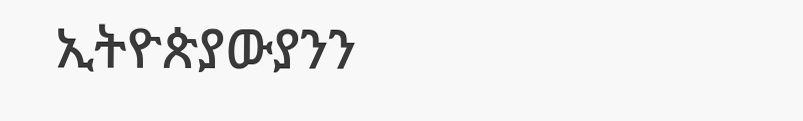ኢትዮጵያውያንን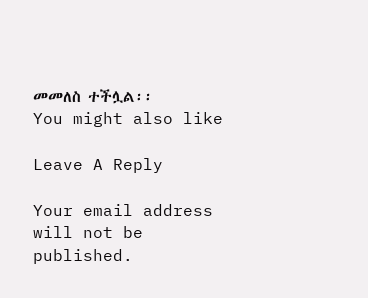መመለስ ተችሏል፡፡
You might also like

Leave A Reply

Your email address will not be published.